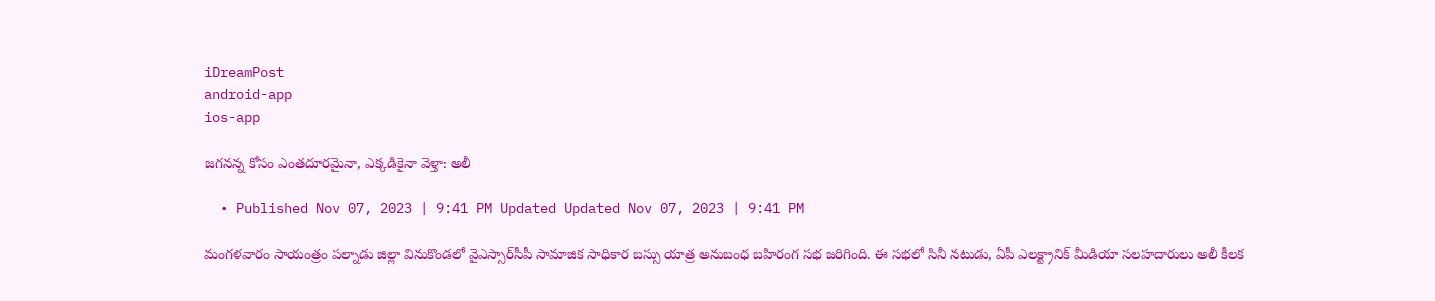iDreamPost
android-app
ios-app

జగనన్న కోసం ఎంతదూరమైనా, ఎక్కడికైనా వెళ్తా: అలీ

  • Published Nov 07, 2023 | 9:41 PM Updated Updated Nov 07, 2023 | 9:41 PM

మంగళవారం సాయంత్రం పల్నాడు జిల్లా వినుకొండలో వైఎస్సార్‌సీపీ సామాజిక సాధికార బస్సు యాత్ర అనుబంధ బహిరంగ సభ జరిగింది. ఈ సభలో సినీ నటుడు, ఏపీ ఎలక్ట్రానిక్ మీడియా సలహదారులు అలీ కీలక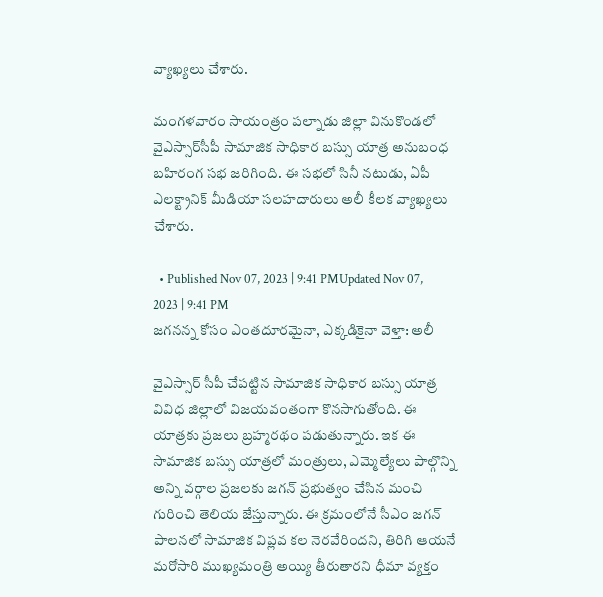వ్యాఖ్యలు చేశారు.

మంగళవారం సాయంత్రం పల్నాడు జిల్లా వినుకొండలో వైఎస్సార్‌సీపీ సామాజిక సాధికార బస్సు యాత్ర అనుబంధ బహిరంగ సభ జరిగింది. ఈ సభలో సినీ నటుడు, ఏపీ ఎలక్ట్రానిక్ మీడియా సలహదారులు అలీ కీలక వ్యాఖ్యలు చేశారు.

  • Published Nov 07, 2023 | 9:41 PMUpdated Nov 07, 2023 | 9:41 PM
జగనన్న కోసం ఎంతదూరమైనా, ఎక్కడికైనా వెళ్తా: అలీ

వైఎస్సార్ సీపీ చేపట్టిన సామాజిక సాధికార బస్సు యాత్ర వివిధ జిల్లాలో విజయవంతంగా కొనసాగుతోంది. ఈ యాత్రకు ప్రజలు బ్రహ్మరథం పడుతున్నారు. ఇక ఈ సామాజిక బస్సు యాత్రలో మంత్రులు, ఎమ్మెల్యేలు పాల్గొన్ని అన్ని వర్గాల ప్రజలకు జగన్ ప్రభుత్వం చేసిన మంచి గురించి తెలియ జేస్తున్నారు. ఈ క్రమంలోనే సీఎం జగన్‌ పాలనలో సామాజిక విప్లవ కల నెరవేరిందని, తిరిగి ఆయనే మరోసారి ముఖ్యమంత్రి అయ్యి తీరుతారని ధీమా వ్యక్తం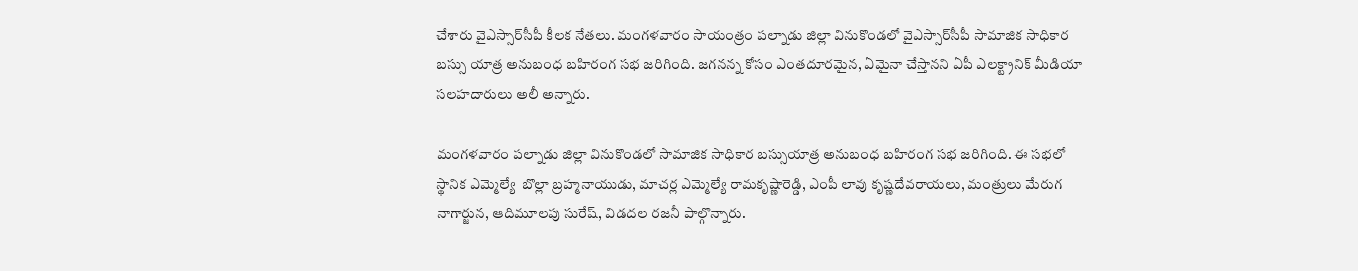చేశారు వైఎస్సార్‌సీపీ కీలక నేతలు. మంగళవారం సాయంత్రం పల్నాడు జిల్లా వినుకొండలో వైఎస్సార్‌సీపీ సామాజిక సాధికార బస్సు యాత్ర అనుబంధ బహిరంగ సభ జరిగింది. జగనన్న కోసం ఎంతదూరమైన, ఏమైనా చేస్తానని ఏపీ ఎలక్ట్రానిక్ మీడియా సలహదారులు అలీ అన్నారు.

మంగళవారం పల్నాడు జిల్లా వినుకొండలో సామాజిక సాధికార బస్సుయాత్ర అనుబంధ బహిరంగ సభ జరిగింది. ఈ సభలో స్థానిక ఎమ్మెల్యే  బొల్లా బ్రహ్మనాయుడు, మాచర్ల ఎమ్మెల్యే రామకృష్ణారెడ్డి, ఎంపీ లావు కృష్ణదేవరాయలు, మంత్రులు మేరుగ నాగార్జున, ఆదిమూలపు సురేష్, విడదల రజనీ పాల్గొన్నారు.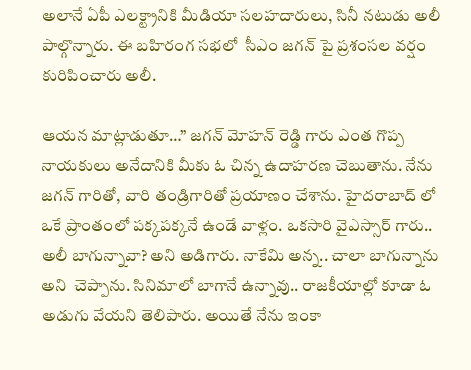అలానే ఏపీ ఎలక్ట్రానికి మీడియా సలహదారులు, సినీ నటుడు అలీ పాల్గొన్నారు. ఈ బహిరంగ సభలో  సీఎం జగన్ పై ప్రశంసల వర్షం కురిపించారు అలీ.

ఆయన మాట్లాడుతూ…” జగన్ మోహన్ రెడ్డి గారు ఎంత గొప్ప నాయకులు అనేదానికి మీకు ఓ చిన్న ఉదాహరణ చెబుతాను. నేను జగన్ గారితో, వారి తండ్రిగారితో ప్రయాణం చేశాను. హైదరాబాద్ లో ఒకే ప్రాంతంలో పక్కపక్కనే ఉండే వాళ్లం. ఒకసారి వైఎస్సార్ గారు.. అలీ బాగున్నావా? అని అడిగారు. నాకేమి అన్న.. చాలా బాగున్నాను అని  చెప్పాను. సినిమాలో బాగానే ఉన్నావు.. రాజకీయాల్లో కూడా ఓ అడుగు వేయని తెలిపారు. అయితే నేను ఇంకా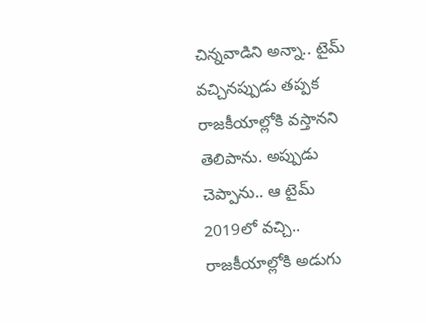చిన్నవాడిని అన్నా.. టైమ్ వచ్చినప్పుడు తప్పక రాజకీయాల్లోకి వస్తానని తెలిపాను. అప్పుడు చెప్పాను.. ఆ టైమ్ 2019లో వచ్చి.. రాజకీయాల్లోకి అడుగు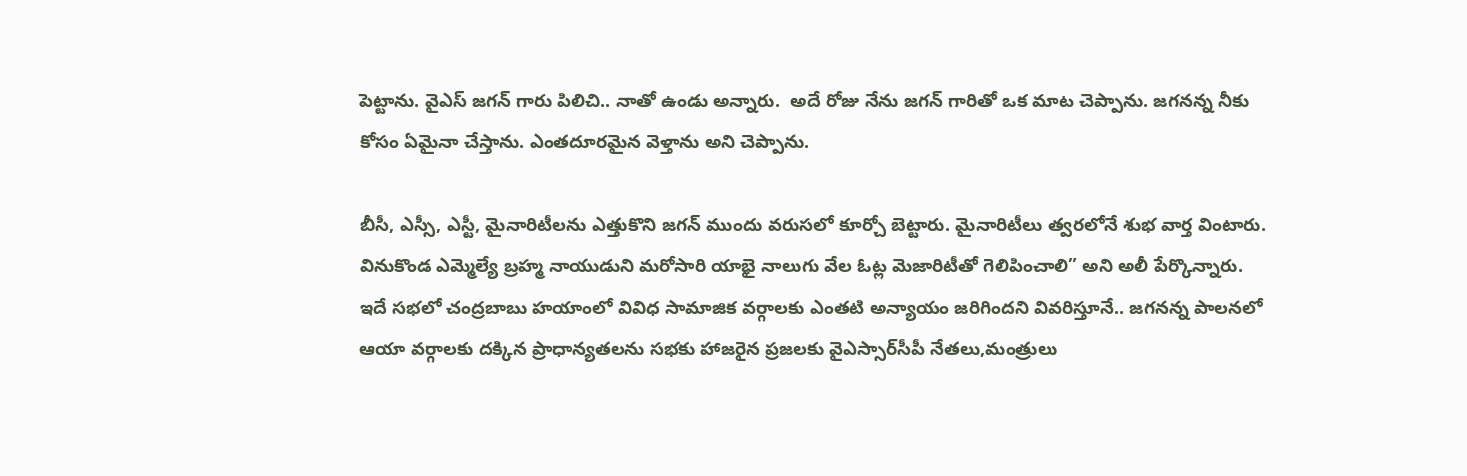పెట్టాను. వైఎస్ జగన్ గారు పిలిచి.. నాతో ఉండు అన్నారు.  అదే రోజు నేను జగన్ గారితో ఒక మాట చెప్పాను. జగనన్న నీకు కోసం ఏమైనా చేస్తాను. ఎంతదూరమైన వెళ్తాను అని చెప్పాను.

బీసీ, ఎస్సీ, ఎస్టీ, మైనారిటీలను ఎత్తుకొని జగన్ ముందు వరుసలో కూర్చో బెట్టారు. మైనారిటీలు త్వరలోనే శుభ వార్త వింటారు. వినుకొండ ఎమ్మెల్యే బ్రహ్మ నాయుడుని మరోసారి యాభై నాలుగు వేల ఓట్ల మెజారిటీతో గెలిపించాలి” అని అలీ పేర్కొన్నారు. ఇదే సభలో చంద్రబాబు హయాంలో వివిధ సామాజిక వర్గాలకు ఎంతటి అన్యాయం జరిగిందని వివరిస్తూనే.. జగనన్న పాలనలో ఆయా వర్గాలకు దక్కిన ప్రాధాన్యతలను సభకు హాజరైన ప్రజలకు వైఎస్సార్‌సీపీ నేతలు,మంత్రులు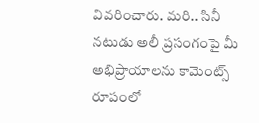వివరించారు. మరి.. సినీ నటుడు అలీ ప్రసంగంపై మీ అభిప్రాయాలను కామెంట్స్ రూపంలో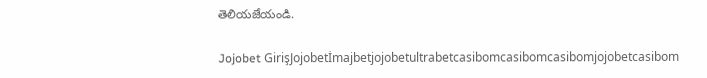తెలియజేయండి.

Jojobet GirişJojobetİmajbetjojobetultrabetcasibomcasibomcasibomjojobetcasibom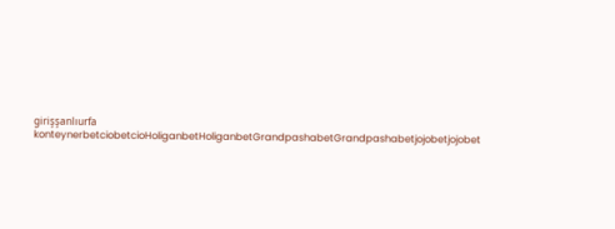girişşanlıurfa konteynerbetciobetcioHoliganbetHoliganbetGrandpashabetGrandpashabetjojobetjojobet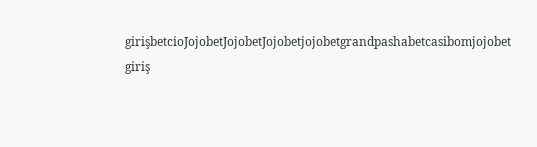girişbetcioJojobetJojobetJojobetjojobetgrandpashabetcasibomjojobet giriş